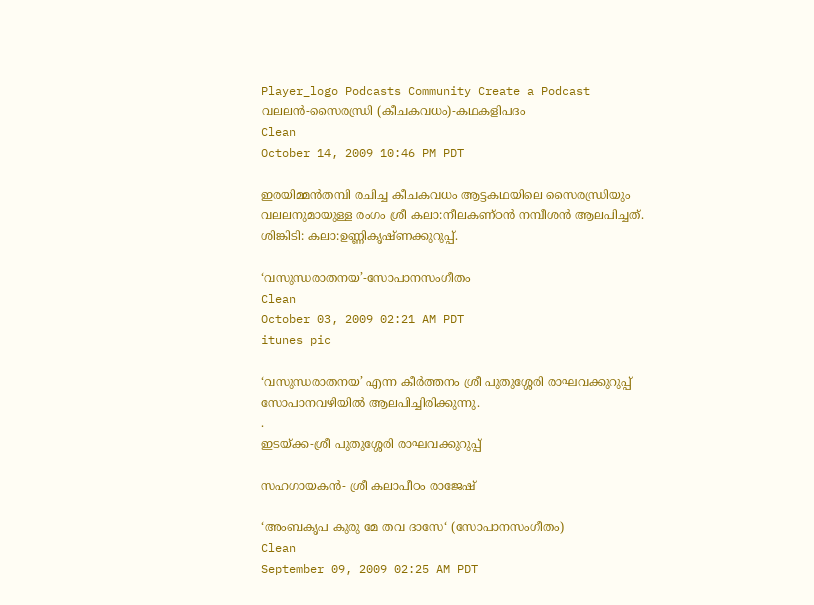Player_logo Podcasts Community Create a Podcast
വലലന്‍-സൈരന്ധ്രി (കീചകവധം)-കഥകളിപദം
Clean
October 14, 2009 10:46 PM PDT

ഇരയിമ്മന്‍തമ്പി രചിച്ച കീചകവധം ആട്ടകഥയിലെ സൈരന്ധ്രിയും വലലനുമായുള്ള രംഗം ശ്രീ കലാ:നീലകണ്ഠന്‍ നമ്പീശന്‍ ആലപിച്ചത്.
ശിങ്കിടി: കലാ:ഉണ്ണികൃഷ്ണക്കുറുപ്പ്.

‘വസുന്ധരാതനയ’-സോപാനസംഗീതം
Clean
October 03, 2009 02:21 AM PDT
itunes pic

‘വസുന്ധരാതനയ’ എന്ന കീര്‍ത്തനം ശ്രീ പുതുശ്ശേരി രാഘവക്കുറുപ്പ് സോപാനവഴിയില്‍ ആലപിച്ചിരിക്കുന്നു.
.
ഇടയ്ക്ക-ശ്രീ പുതുശ്ശേരി രാഘവക്കുറുപ്പ്

സഹഗായകന്‍- ശ്രീ കലാപീഠം രാജേഷ്

‘അംബകൃപ കുരു മേ തവ ദാസേ‘ (സോപാനസംഗീതം)
Clean
September 09, 2009 02:25 AM PDT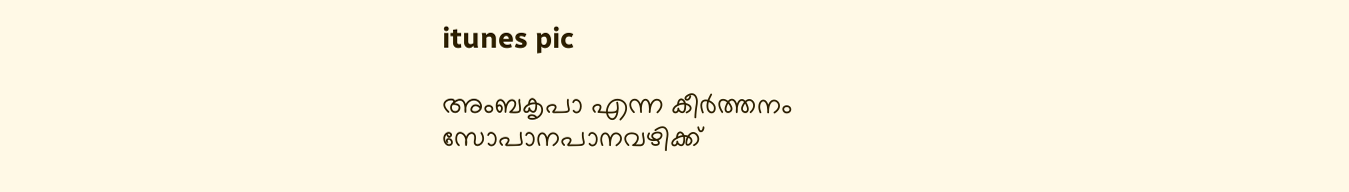itunes pic

അംബകൃപാ എന്ന കീര്‍ത്തനം സോപാനപാനവഴിക്ക്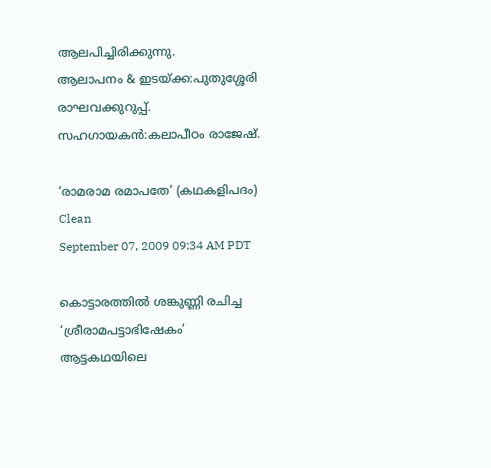ആലപിച്ചിരിക്കുന്നു.
ആലാപനം & ഇടയ്ക്ക:പുതുശ്ശേരി രാഘവക്കുറുപ്പ്.
സഹഗായകന്‍:കലാപീഠം രാജേഷ്.

‘രാമരാമ രമാപതേ‘ (കഥകളിപദം)
Clean
September 07, 2009 09:34 AM PDT

കൊട്ടാരത്തില്‍ ശങ്കുണ്ണി രചിച്ച ‘ശ്രീരാമപട്ടാഭിഷേകം’ ആട്ടകഥയിലെ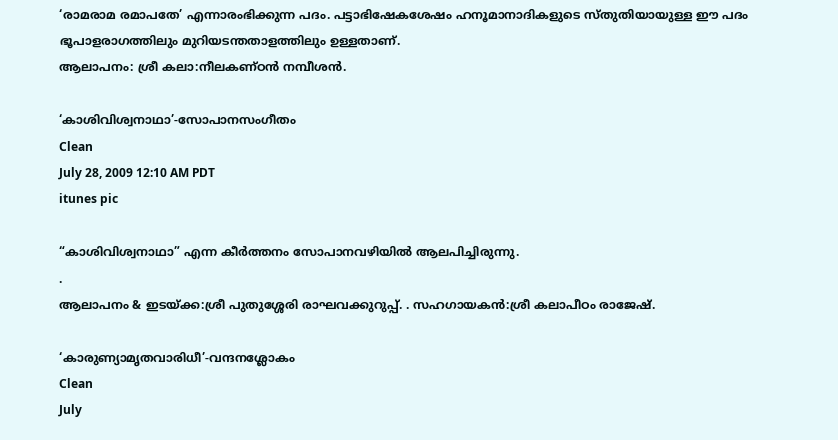‘രാമരാമ രമാപതേ’ എന്നാരംഭിക്കുന്ന പദം. പട്ടാഭിഷേകശേഷം ഹനൂമാനാദികളുടെ സ്തുതിയായുള്ള ഈ പദം ഭൂപാളരാഗത്തിലും മുറിയടന്തതാളത്തിലും ഉള്ളതാണ്.
ആലാപനം: ശ്രീ കലാ:നീലകണ്ഠന്‍ നമ്പീശന്‍.

‘കാശിവിശ്വനാഥാ’-സോപാനസംഗീതം
Clean
July 28, 2009 12:10 AM PDT
itunes pic

“കാശിവിശ്വനാഥാ” എന്ന കീര്‍ത്തനം സോപാനവഴിയില്‍ ആലപിച്ചിരുന്നു.
.
ആലാപനം & ഇടയ്ക്ക:ശ്രീ പുതുശ്ശേരി രാഘവക്കുറുപ്പ്. . സഹഗായകന്‍:ശ്രീ കലാപീഠം രാജേഷ്.

‘കാരുണ്യാമൃതവാരിധീ’-വന്ദനശ്ലോകം
Clean
July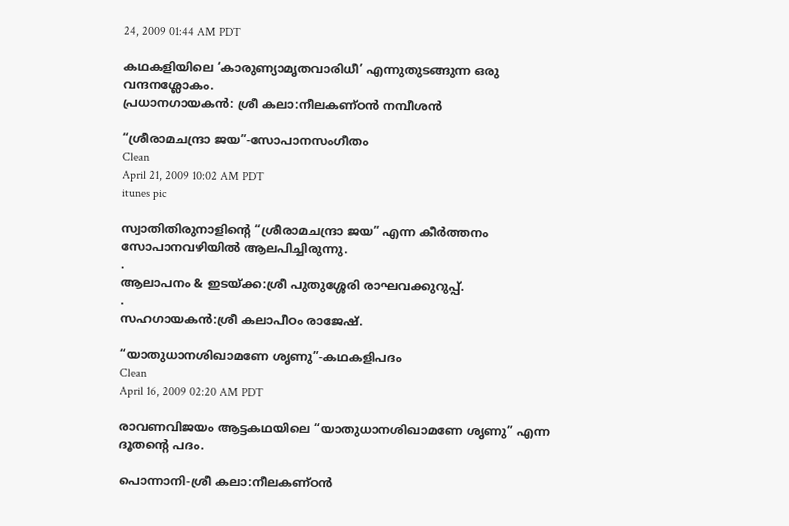24, 2009 01:44 AM PDT

കഥകളിയിലെ ‘കാരുണ്യാമൃതവാരിധീ’ എന്നുതുടങ്ങുന്ന ഒരു വന്ദനശ്ലോകം.
പ്രധാനഗായകന്‍: ശ്രീ കലാ:നീലകണ്ഠന്‍ നമ്പീശന്‍

“ശ്രീരാമചന്ദ്രാ ജയ”-സോപാനസംഗീതം
Clean
April 21, 2009 10:02 AM PDT
itunes pic

സ്വാതിതിരുനാളിന്റെ “ശ്രീരാമചന്ദ്രാ ജയ” എന്ന കീര്‍ത്തനം സോപാനവഴിയില്‍ ആലപിച്ചിരുന്നു.
.
ആലാപനം & ഇടയ്ക്ക:ശ്രീ പുതുശ്ശേരി രാഘവക്കുറുപ്പ്.
.
സഹഗായകന്‍:ശ്രീ കലാപീഠം രാജേഷ്.

“യാതുധാനശിഖാമണേ ശൃണു”-കഥകളിപദം
Clean
April 16, 2009 02:20 AM PDT

രാവണവിജയം ആട്ടകഥയിലെ “യാതുധാനശിഖാമണേ ശൃണു” എന്ന ദൂതന്റെ പദം.

പൊന്നാനി-ശ്രീ കലാ:നീലകണ്ഠന്‍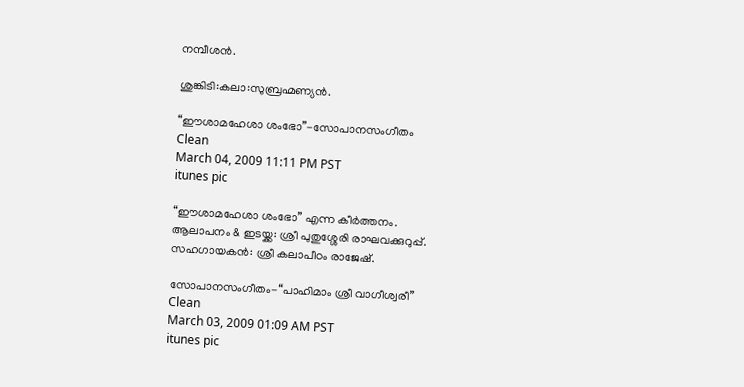നമ്പീശന്‍.

ശുങ്കിടി:കലാ:സുബ്രഹ്മണ്യന്‍.

“ഈശാമഹേശാ ശംഭോ”-സോപാനസംഗീതം
Clean
March 04, 2009 11:11 PM PST
itunes pic

“ഈശാമഹേശാ ശംഭോ” എന്ന കീര്‍ത്തനം.
ആലാപനം & ഇടയ്ക്ക: ശ്രീ പുതുശ്ശേരി രാഘവക്കുറുപ്പ്.
സഹഗായകന്‍: ശ്രീ കലാപീഠം രാജേഷ്.

സോപാനസംഗീതം-“പാഹിമാം ശ്രീ വാഗീശ്വരീ”
Clean
March 03, 2009 01:09 AM PST
itunes pic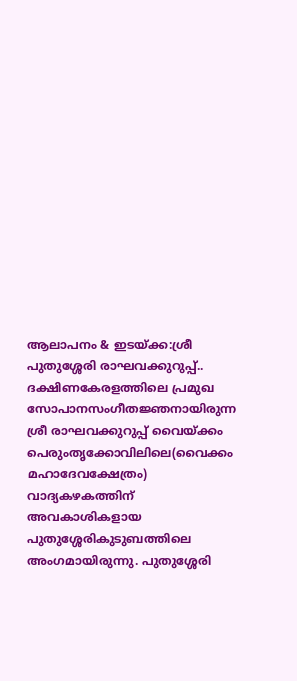ആലാപനം & ഇടയ്ക്ക:ശ്രീ പുതുശ്ശേരി രാഘവക്കുറുപ്പ്.. ദക്ഷിണകേരളത്തിലെ പ്രമുഖ
സോപാനസംഗീതജ്ഞനായിരുന്ന ശ്രീ രാഘവക്കുറുപ്പ് വൈയ്ക്കം
പെരുംതൃക്കോവിലിലെ(വൈക്കം മഹാദേവക്ഷേത്രം) വാദ്യകഴകത്തിന് അവകാശികളായ
പുതുശ്ശേരികുടുബത്തിലെ അംഗമായിരുന്നു. പുതുശ്ശേരി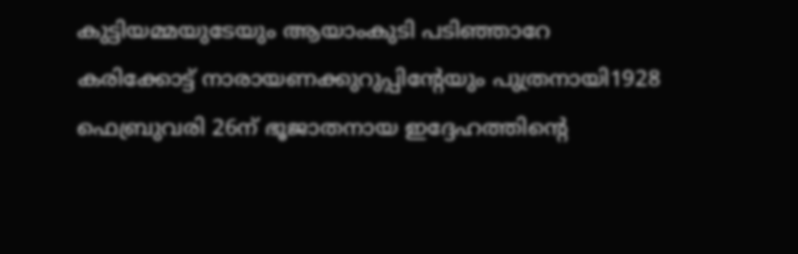കുട്ടിയമ്മയുടേയും ആയാം‌കുടി പടിഞ്ഞാറേ
കരിക്കോട്ട് നാരായണക്കുറുപ്പിന്റേയും പുത്രനായി1928 ഫെബ്രുവരി 26ന് ഭൂജാതനായ ഇദ്ദേഹത്തിന്റെ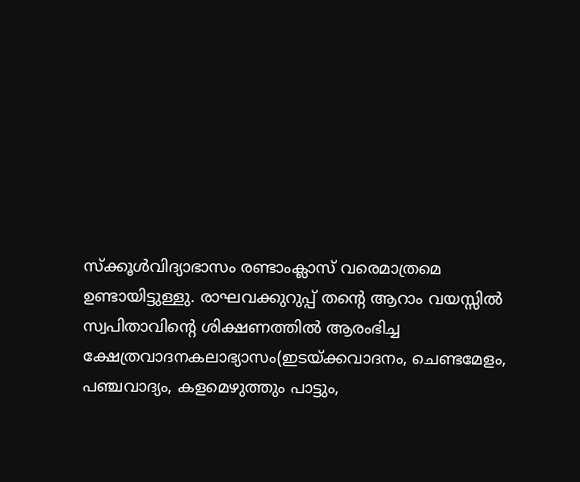സ്ക്കൂള്‍വിദ്യാഭാസം രണ്ടാം‌ക്ലാസ് വരെമാത്രമെ ഉണ്ടായിട്ടുള്ളു. രാഘവക്കുറുപ്പ് തന്റെ ആറാം വയസ്സില്‍
സ്വപിതാവിന്റെ ശിക്ഷണത്തില്‍ ആരംഭിച്ച ക്ഷേത്രവാദനകലാഭ്യാസം(ഇടയ്ക്കവാദനം, ചെണ്ടമേളം,
പഞ്ചവാദ്യം, കളമെഴുത്തും പാട്ടും,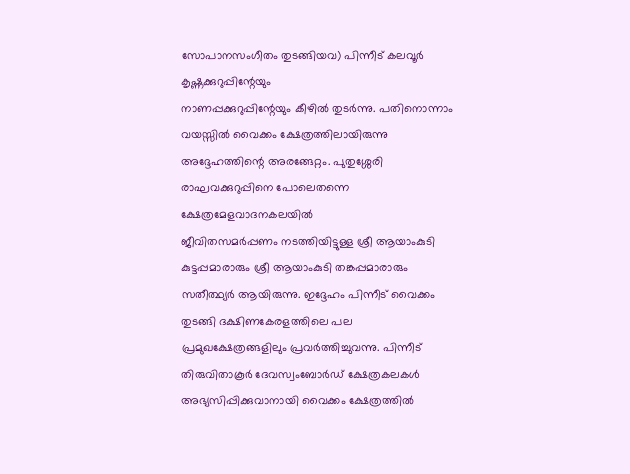സോപാനസംഗീതം തുടങ്ങിയവ) പിന്നീട് കലവൂര്‍ കൃഷ്ണക്കുറുപ്പിന്റേയും
നാണപ്പക്കുറുപ്പിന്റേയും കീഴില്‍ തുടര്‍ന്നു. പതിനൊന്നാം വയസ്സില്‍ വൈക്കം ക്ഷേത്രത്തിലായിരുന്നു
അദ്ദേഹത്തിന്റെ അരങ്ങേറ്റം. പുതുശ്ശേരി രാഘവക്കുറുപ്പിനെ പോലെതന്നെ ക്ഷേത്രമേളവാദനകലയില്‍
ജീവിതസമര്‍പ്പണം നടത്തിയിട്ടുള്ള ശ്രീ ആയാം‌കുടി കുട്ടപ്പമാരാരും ശ്രീ ആയാം‌കുടി തങ്കപ്പമാരാരും
സതീത്ഥ്യര്‍ ആയിരുന്നു. ഇദ്ദേഹം പിന്നീട് വൈക്കം തുടങ്ങി ദക്ഷിണകേരളത്തിലെ പല
പ്രമുഖക്ഷേത്രങ്ങളിലും പ്രവര്‍ത്തിച്ചുവന്നു. പിന്നീട് തിരുവിതാകൂര്‍ ദേവസ്വംബോര്‍ഡ് ക്ഷേത്രകലകള്‍
അഭ്യസിപ്പിക്കുവാനായി വൈക്കം ക്ഷേത്രത്തില്‍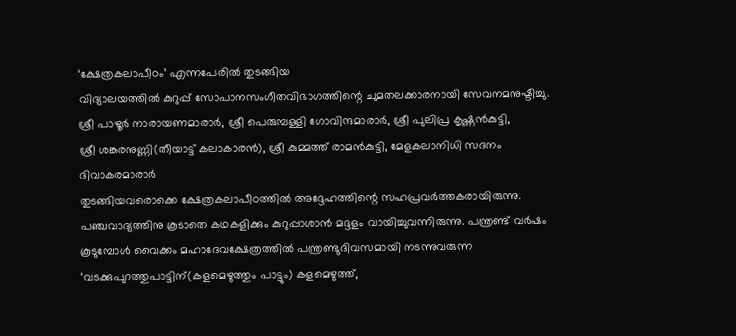‘ക്ഷേത്രകലാപീഠം’ എന്നപേരില്‍ തുടങ്ങിയ
വിദ്യാലയത്തില്‍ കുറുപ്പ് സോപാനസംഗീതവിഭാഗത്തിന്റെ ചുമതലക്കാരനായി സേവനമനുഷ്ടിച്ചു.
ശ്രീ പാഴൂര്‍ നാരായണമാരാര്‍, ശ്രീ പെരുമ്പള്ളി ഗോവിന്ദമാരാര്‍, ശ്രീ പുലിപ്ര കൃഷ്ണന്‍‌കുട്ടി,
ശ്രീ ശങ്കരനുണ്ണി(തീയാട്ട് കലാകാരന്‍), ശ്രീ കുമ്മത്ത് രാമന്‍‌കുട്ടി, മേളകലാനിധി സദനം ദിവാകരമാരാര്‍
തുടങ്ങിയവരൊക്കെ ക്ഷേത്രകലാപീഠത്തില്‍ അദ്ദേഹത്തിന്റെ സഹപ്രവര്‍ത്തകരായിരുന്നു.
പഞ്ചവാദ്യത്തിനു കൂടാതെ കഥകളിക്കും കുറുപ്പാശാന്‍ മദ്ദളം വായിച്ചുവന്നിരുന്നു. പന്ത്രണ്ട് വര്‍ഷം
കൂടുമ്പോള്‍ വൈക്കം മഹാദേവക്ഷേത്രത്തില്‍ പന്ത്രണ്ടുദിവസമായി നടന്നുവരുന്ന
‘വടക്കുപുറത്തുപാട്ടിന്(കളമെഴുത്തും പാട്ടും) കളമെഴുത്ത്,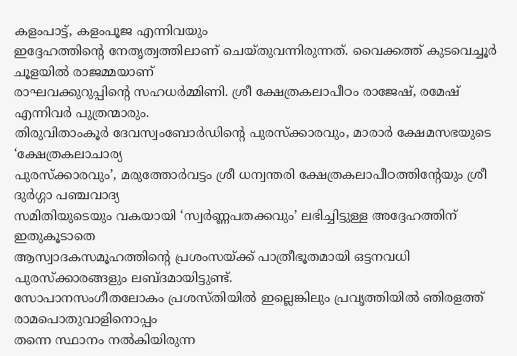കളം‌പാട്ട്, കളം‌പൂജ എന്നിവയും
ഇദ്ദേഹത്തിന്റെ നേതൃത്വത്തിലാണ് ചെയ്തുവന്നിരുന്നത്. വൈക്കത്ത് കുടവെച്ചൂര്‍ ചൂളയില്‍ രാജമ്മയാണ്
രാഘവക്കുറുപ്പിന്റെ സഹധര്‍മ്മിണി. ശ്രീ ക്ഷേത്രകലാപീഠം രാജേഷ്, രമേഷ് എന്നിവര്‍ പുത്രന്മാരും.
തിരുവിതാം‌കൂര്‍ ദേവസ്വംബോര്‍ഡിന്റെ പുരസ്ക്കാരവും, മാരാര്‍ ക്ഷേമസഭയുടെ ‘ക്ഷേത്രകലാചാര്യ
പുരസ്ക്കാരവും’, മരുത്തോര്‍വട്ടം ശ്രീ ധന്വന്തരി ക്ഷേത്രകലാപീഠത്തിന്റേയും ശ്രീ ദുര്‍ഗ്ഗാ പഞ്ചവാദ്യ
സമിതിയുടെയും വകയായി ‘സ്വര്‍ണ്ണപതക്കവും’ ലഭിച്ചിട്ടുള്ള അദ്ദേഹത്തിന് ഇതുകൂടാതെ
ആസ്വാദകസമൂഹത്തിന്റെ പ്രശംസയ്ക്ക് പാത്രീഭൂതമായി ഒട്ടനവധി പുരസ്ക്കാരങ്ങളും ലബ്ദമായിട്ടുണ്ട്.
സോപാനസംഗീതലോകം പ്രശസ്തിയില്‍ ഇല്ലെങ്കിലും പ്രവൃത്തിയില്‍ ഞിരളത്ത് രാമപൊതുവാളിനൊപ്പം
തന്നെ സ്ഥാനം നല്‍കിയിരുന്ന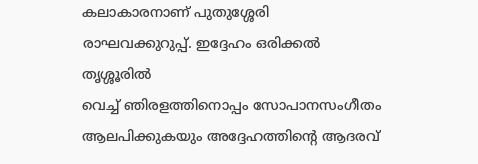കലാകാരനാണ് പുതുശ്ശേരി രാഘവക്കുറുപ്പ്. ഇദ്ദേഹം ഒരിക്കല്‍ തൃശ്ശൂരില്‍
വെച്ച് ഞിരളത്തിനൊപ്പം സോപാനസംഗീതം ആലപിക്കുകയും അദ്ദേഹത്തിന്റെ ആദരവ്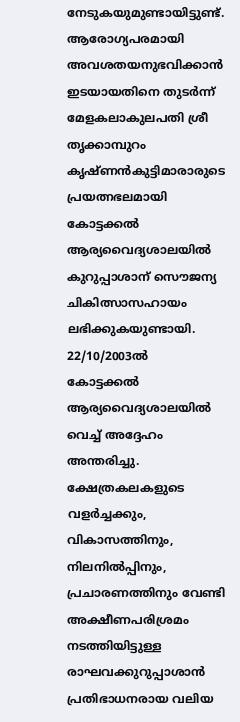നേടുകയുമുണ്ടായിട്ടുണ്ട്. ആരോഗ്യപരമായി അവശതയനുഭവിക്കാന്‍ ഇടയായതിനെ തുടര്‍ന്ന്
മേളകലാകുലപതി ശ്രീ തൃക്കാമ്പുറം കൃഷ്ണന്‍‌കുട്ടിമാരാരുടെ പ്രയത്നഭലമായി കോട്ടക്കല്‍
ആര്യവൈദ്യശാലയില്‍ കുറുപ്പാശാന് സൌജന്യ ചികിത്സാസഹായം ലഭിക്കുകയുണ്ടായി. 22/10/2003ല്‍
കോട്ടക്കല്‍ ആര്യവൈദ്യശാലയില്‍ വെച്ച് അദ്ദേഹം അന്തരിച്ചു.
ക്ഷേത്രകലകളുടെ വളര്‍ച്ചക്കും, വികാസത്തിനും, നിലനില്‍പ്പിനും, പ്രചാരണത്തിനും വേണ്ടി
അക്ഷീണപരിശ്രമം നടത്തിയിട്ടുള്ള രാഘവക്കുറുപ്പാശാന്‍ പ്രതിഭാധനരായ വലിയ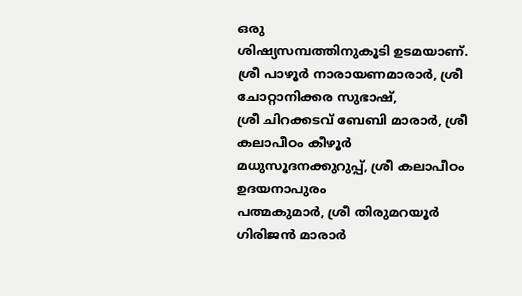ഒരു
ശിഷ്യസമ്പത്തിനുകൂടി ഉടമയാണ്. ശ്രീ പാഴൂര്‍ നാരായണമാരാര്‍, ശ്രീ ചോറ്റാനിക്കര സുഭാഷ്,
ശ്രീ ചിറക്കടവ് ബേബി മാരാര്‍, ശ്രീ കലാപീഠം കീഴൂര്‍ മധുസൂദനക്കുറുപ്പ്, ശ്രീ കലാപീഠം ഉദയനാപുരം
പത്മകുമാര്‍, ശ്രീ തിരുമറയൂര്‍ ഗിരിജന്‍ മാരാര്‍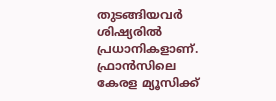തുടങ്ങിയവര്‍ ശിഷ്യരില്‍ പ്രധാനികളാണ്. ഫ്രാന്‍സിലെ
കേരള മ്യൂസിക്ക്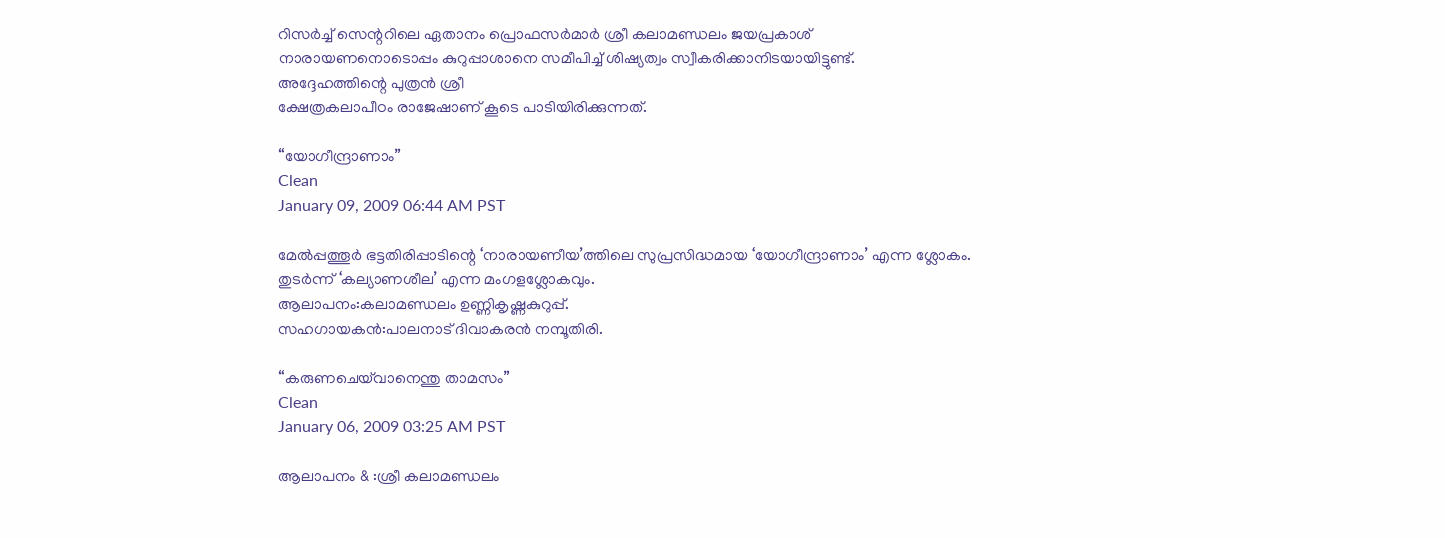റിസര്‍ച്ച് സെന്ററിലെ ഏതാനം പ്രൊഫസര്‍മാര്‍ ശ്രീ കലാമണ്ഡലം ജയപ്രകാശ്
നാരായണനൊടൊപ്പം കുറുപ്പാശാനെ സമീപിച്ച് ശിഷ്യത്വം സ്വീകരിക്കാനിടയായിട്ടുണ്ട്.
അദ്ദേഹത്തിന്റെ പുത്രന്‍ ശ്രീ
ക്ഷേത്രകലാപീഠം രാജേഷാണ് കൂടെ പാടിയിരിക്കുന്നത്.

“യോഗീന്ദ്രാണാം”
Clean
January 09, 2009 06:44 AM PST

മേല്‍പ്പത്തൂര്‍ ഭട്ടതിരിപ്പാടിന്റെ ‘നാരായണീയ’ത്തിലെ സുപ്രസിദ്ധമായ ‘യോഗീന്ദ്രാണാം’ എന്ന ശ്ലോകം.
തുടര്‍ന്ന് ‘കല്യാണശീല’ എന്ന മംഗളശ്ലോകവും.
ആലാപനം:കലാമണ്ഡലം ഉണ്ണികൃഷ്ണകുറുപ്പ്.
സഹഗായകന്‍:പാലനാട് ദിവാകരന്‍ നമ്പൂതിരി.

“കരുണചെയ്‌വാനെന്തു താമസം”
Clean
January 06, 2009 03:25 AM PST

ആലാപനം & :ശ്രീ കലാമണ്ഡലം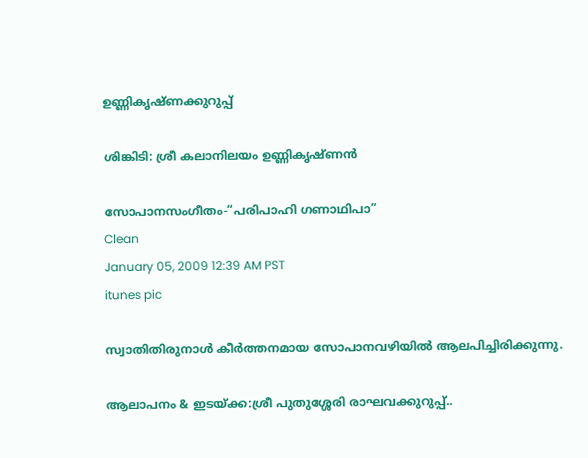ഉണ്ണികൃഷ്ണക്കുറുപ്പ്

ശിങ്കിടി: ശ്രീ കലാനിലയം ഉണ്ണികൃഷ്ണന്‍

സോപാനസംഗീതം-“പരിപാഹി ഗണാഥിപാ”
Clean
January 05, 2009 12:39 AM PST
itunes pic

സ്വാതിതിരുനാള്‍ കീര്‍ത്തനമായ സോപാനവഴിയില്‍ ആലപിച്ചിരിക്കുന്നു.

ആലാപനം & ഇടയ്ക്ക:ശ്രീ പുതുശ്ശേരി രാഘവക്കുറുപ്പ്..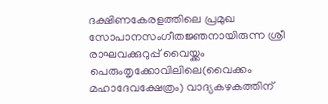ദക്ഷിണകേരളത്തിലെ പ്രമുഖ
സോപാനസംഗീതജ്ഞനായിരുന്ന ശ്രീ രാഘവക്കുറുപ്പ് വൈയ്ക്കം
പെരുംതൃക്കോവിലിലെ(വൈക്കം മഹാദേവക്ഷേത്രം) വാദ്യകഴകത്തിന്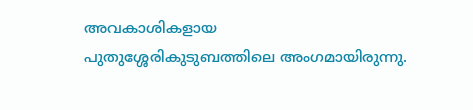അവകാശികളായ
പുതുശ്ശേരികുടുബത്തിലെ അംഗമായിരുന്നു.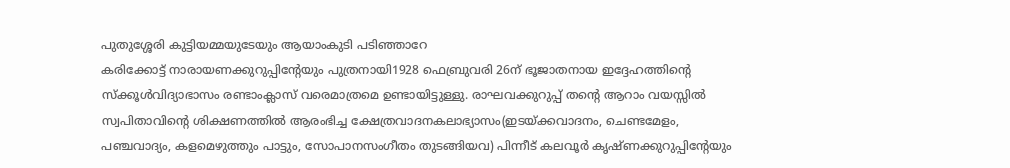പുതുശ്ശേരി കുട്ടിയമ്മയുടേയും ആയാം‌കുടി പടിഞ്ഞാറേ
കരിക്കോട്ട് നാരായണക്കുറുപ്പിന്റേയും പുത്രനായി1928 ഫെബ്രുവരി 26ന് ഭൂജാതനായ ഇദ്ദേഹത്തിന്റെ
സ്ക്കൂള്‍വിദ്യാഭാസം രണ്ടാം‌ക്ലാസ് വരെമാത്രമെ ഉണ്ടായിട്ടുള്ളു. രാഘവക്കുറുപ്പ് തന്റെ ആറാം വയസ്സില്‍
സ്വപിതാവിന്റെ ശിക്ഷണത്തില്‍ ആരംഭിച്ച ക്ഷേത്രവാദനകലാഭ്യാസം(ഇടയ്ക്കവാദനം, ചെണ്ടമേളം,
പഞ്ചവാദ്യം, കളമെഴുത്തും പാട്ടും, സോപാനസംഗീതം തുടങ്ങിയവ) പിന്നീട് കലവൂര്‍ കൃഷ്ണക്കുറുപ്പിന്റേയും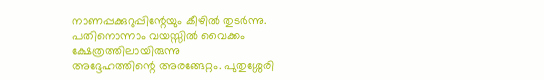നാണപ്പക്കുറുപ്പിന്റേയും കീഴില്‍ തുടര്‍ന്നു. പതിനൊന്നാം വയസ്സില്‍ വൈക്കം ക്ഷേത്രത്തിലായിരുന്നു
അദ്ദേഹത്തിന്റെ അരങ്ങേറ്റം. പുതുശ്ശേരി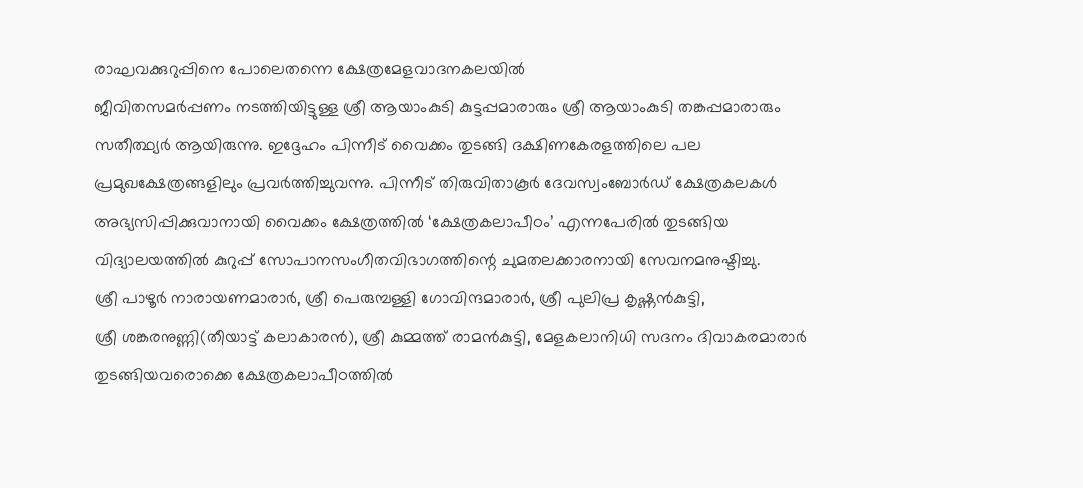രാഘവക്കുറുപ്പിനെ പോലെതന്നെ ക്ഷേത്രമേളവാദനകലയില്‍
ജീവിതസമര്‍പ്പണം നടത്തിയിട്ടുള്ള ശ്രീ ആയാം‌കുടി കുട്ടപ്പമാരാരും ശ്രീ ആയാം‌കുടി തങ്കപ്പമാരാരും
സതീത്ഥ്യര്‍ ആയിരുന്നു. ഇദ്ദേഹം പിന്നീട് വൈക്കം തുടങ്ങി ദക്ഷിണകേരളത്തിലെ പല
പ്രമുഖക്ഷേത്രങ്ങളിലും പ്രവര്‍ത്തിച്ചുവന്നു. പിന്നീട് തിരുവിതാകൂര്‍ ദേവസ്വംബോര്‍ഡ് ക്ഷേത്രകലകള്‍
അഭ്യസിപ്പിക്കുവാനായി വൈക്കം ക്ഷേത്രത്തില്‍ ‘ക്ഷേത്രകലാപീഠം’ എന്നപേരില്‍ തുടങ്ങിയ
വിദ്യാലയത്തില്‍ കുറുപ്പ് സോപാനസംഗീതവിഭാഗത്തിന്റെ ചുമതലക്കാരനായി സേവനമനുഷ്ടിച്ചു.
ശ്രീ പാഴൂര്‍ നാരായണമാരാര്‍, ശ്രീ പെരുമ്പള്ളി ഗോവിന്ദമാരാര്‍, ശ്രീ പുലിപ്ര കൃഷ്ണന്‍‌കുട്ടി,
ശ്രീ ശങ്കരനുണ്ണി(തീയാട്ട് കലാകാരന്‍), ശ്രീ കുമ്മത്ത് രാമന്‍‌കുട്ടി, മേളകലാനിധി സദനം ദിവാകരമാരാര്‍
തുടങ്ങിയവരൊക്കെ ക്ഷേത്രകലാപീഠത്തില്‍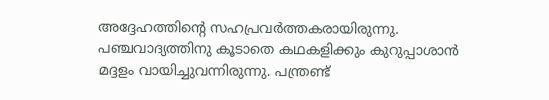അദ്ദേഹത്തിന്റെ സഹപ്രവര്‍ത്തകരായിരുന്നു.
പഞ്ചവാദ്യത്തിനു കൂടാതെ കഥകളിക്കും കുറുപ്പാശാന്‍ മദ്ദളം വായിച്ചുവന്നിരുന്നു. പന്ത്രണ്ട്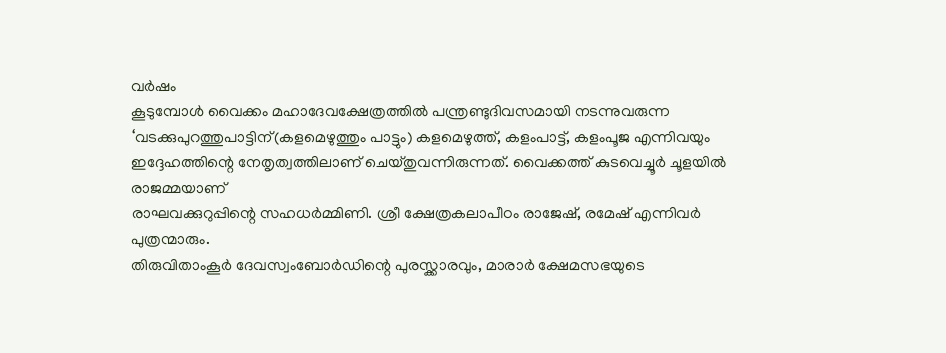വര്‍ഷം
കൂടുമ്പോള്‍ വൈക്കം മഹാദേവക്ഷേത്രത്തില്‍ പന്ത്രണ്ടുദിവസമായി നടന്നുവരുന്ന
‘വടക്കുപുറത്തുപാട്ടിന്(കളമെഴുത്തും പാട്ടും) കളമെഴുത്ത്, കളം‌പാട്ട്, കളം‌പൂജ എന്നിവയും
ഇദ്ദേഹത്തിന്റെ നേതൃത്വത്തിലാണ് ചെയ്തുവന്നിരുന്നത്. വൈക്കത്ത് കുടവെച്ചൂര്‍ ചൂളയില്‍ രാജമ്മയാണ്
രാഘവക്കുറുപ്പിന്റെ സഹധര്‍മ്മിണി. ശ്രീ ക്ഷേത്രകലാപീഠം രാജേഷ്, രമേഷ് എന്നിവര്‍ പുത്രന്മാരും.
തിരുവിതാം‌കൂര്‍ ദേവസ്വംബോര്‍ഡിന്റെ പുരസ്ക്കാരവും, മാരാര്‍ ക്ഷേമസഭയുടെ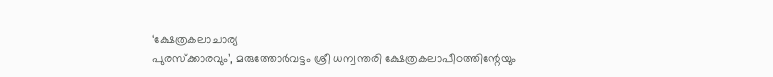‘ക്ഷേത്രകലാചാര്യ
പുരസ്ക്കാരവും’, മരുത്തോര്‍വട്ടം ശ്രീ ധന്വന്തരി ക്ഷേത്രകലാപീഠത്തിന്റേയും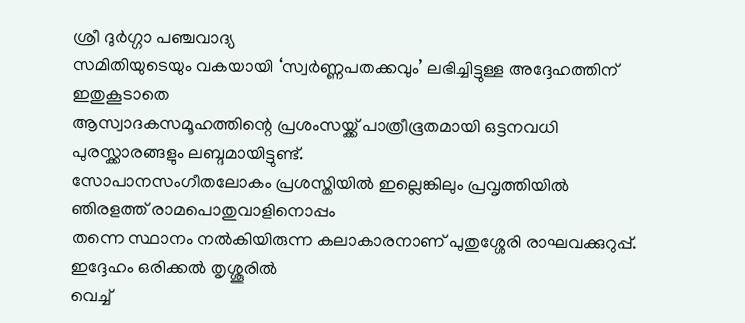ശ്രീ ദുര്‍ഗ്ഗാ പഞ്ചവാദ്യ
സമിതിയുടെയും വകയായി ‘സ്വര്‍ണ്ണപതക്കവും’ ലഭിച്ചിട്ടുള്ള അദ്ദേഹത്തിന് ഇതുകൂടാതെ
ആസ്വാദകസമൂഹത്തിന്റെ പ്രശംസയ്ക്ക് പാത്രീഭൂതമായി ഒട്ടനവധി പുരസ്ക്കാരങ്ങളും ലബ്ദമായിട്ടുണ്ട്.
സോപാനസംഗീതലോകം പ്രശസ്തിയില്‍ ഇല്ലെങ്കിലും പ്രവൃത്തിയില്‍ ഞിരളത്ത് രാമപൊതുവാളിനൊപ്പം
തന്നെ സ്ഥാനം നല്‍കിയിരുന്ന കലാകാരനാണ് പുതുശ്ശേരി രാഘവക്കുറുപ്പ്. ഇദ്ദേഹം ഒരിക്കല്‍ തൃശ്ശൂരില്‍
വെച്ച്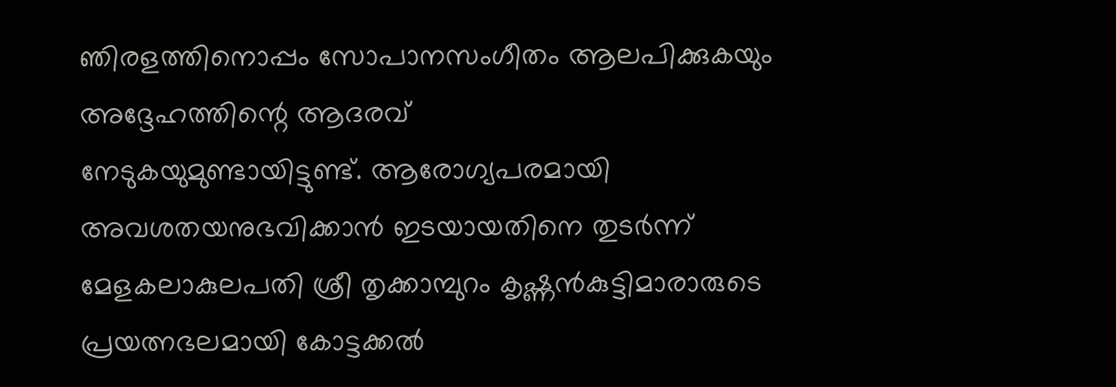ഞിരളത്തിനൊപ്പം സോപാനസംഗീതം ആലപിക്കുകയും അദ്ദേഹത്തിന്റെ ആദരവ്
നേടുകയുമുണ്ടായിട്ടുണ്ട്. ആരോഗ്യപരമായി അവശതയനുഭവിക്കാന്‍ ഇടയായതിനെ തുടര്‍ന്ന്
മേളകലാകുലപതി ശ്രീ തൃക്കാമ്പുറം കൃഷ്ണന്‍‌കുട്ടിമാരാരുടെ പ്രയത്നഭലമായി കോട്ടക്കല്‍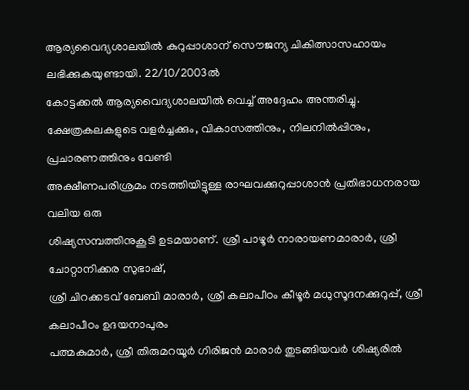ആര്യവൈദ്യശാലയില്‍ കുറുപ്പാശാന് സൌജന്യ ചികിത്സാസഹായം ലഭിക്കുകയുണ്ടായി. 22/10/2003ല്‍
കോട്ടക്കല്‍ ആര്യവൈദ്യശാലയില്‍ വെച്ച് അദ്ദേഹം അന്തരിച്ചു.
ക്ഷേത്രകലകളുടെ വളര്‍ച്ചക്കും, വികാസത്തിനും, നിലനില്‍പ്പിനും, പ്രചാരണത്തിനും വേണ്ടി
അക്ഷീണപരിശ്രമം നടത്തിയിട്ടുള്ള രാഘവക്കുറുപ്പാശാന്‍ പ്രതിഭാധനരായ വലിയ ഒരു
ശിഷ്യസമ്പത്തിനുകൂടി ഉടമയാണ്. ശ്രീ പാഴൂര്‍ നാരായണമാരാര്‍, ശ്രീ ചോറ്റാനിക്കര സുഭാഷ്,
ശ്രീ ചിറക്കടവ് ബേബി മാരാര്‍, ശ്രീ കലാപീഠം കീഴൂര്‍ മധുസൂദനക്കുറുപ്പ്, ശ്രീ കലാപീഠം ഉദയനാപുരം
പത്മകുമാര്‍, ശ്രീ തിരുമറയൂര്‍ ഗിരിജന്‍ മാരാര്‍ തുടങ്ങിയവര്‍ ശിഷ്യരില്‍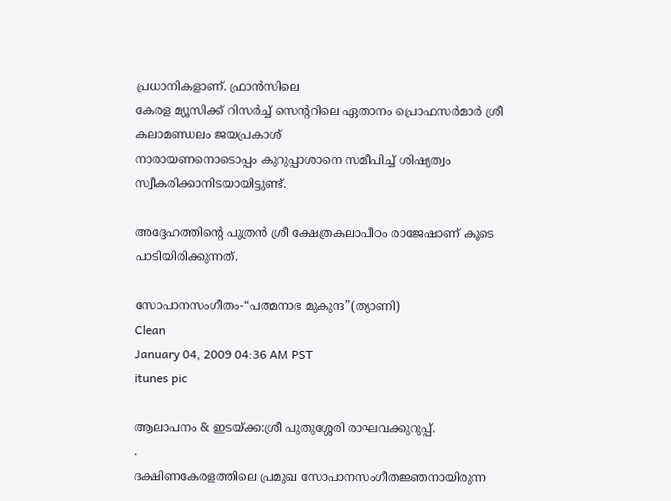പ്രധാനികളാണ്. ഫ്രാന്‍സിലെ
കേരള മ്യൂസിക്ക് റിസര്‍ച്ച് സെന്ററിലെ ഏതാനം പ്രൊഫസര്‍മാര്‍ ശ്രീ കലാമണ്ഡലം ജയപ്രകാശ്
നാരായണനൊടൊപ്പം കുറുപ്പാശാനെ സമീപിച്ച് ശിഷ്യത്വം സ്വീകരിക്കാനിടയായിട്ടുണ്ട്.

അദ്ദേഹത്തിന്റെ പുത്രന്‍ ശ്രീ ക്ഷേത്രകലാപീഠം രാജേഷാണ് കൂടെ പാടിയിരിക്കുന്നത്.

സോപാനസംഗീതം-“പത്മനാഭ മുകുന്ദ”(ത്യാണി)
Clean
January 04, 2009 04:36 AM PST
itunes pic

ആലാപനം & ഇടയ്ക്ക:ശ്രീ പുതുശ്ശേരി രാഘവക്കുറുപ്പ്.
.
ദക്ഷിണകേരളത്തിലെ പ്രമുഖ സോപാനസംഗീതജ്ഞനായിരുന്ന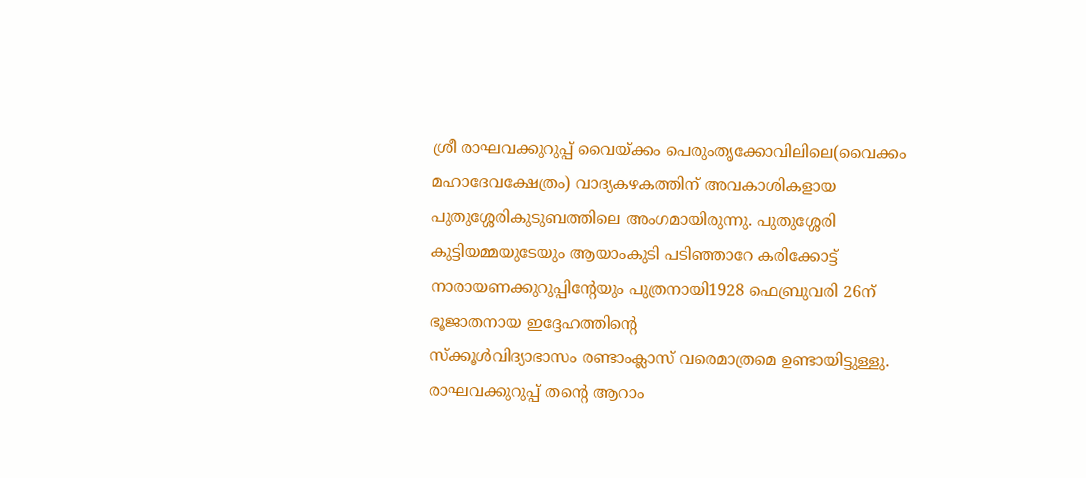ശ്രീ രാഘവക്കുറുപ്പ് വൈയ്ക്കം പെരുംതൃക്കോവിലിലെ(വൈക്കം മഹാദേവക്ഷേത്രം) വാദ്യകഴകത്തിന് അവകാശികളായ
പുതുശ്ശേരികുടുബത്തിലെ അംഗമായിരുന്നു. പുതുശ്ശേരി കുട്ടിയമ്മയുടേയും ആയാം‌കുടി പടിഞ്ഞാറേ കരിക്കോട്ട് നാരായണക്കുറുപ്പിന്റേയും പുത്രനായി1928 ഫെബ്രുവരി 26ന് ഭൂജാതനായ ഇദ്ദേഹത്തിന്റെ
സ്ക്കൂള്‍വിദ്യാഭാസം രണ്ടാം‌ക്ലാസ് വരെമാത്രമെ ഉണ്ടായിട്ടുള്ളു. രാഘവക്കുറുപ്പ് തന്റെ ആറാം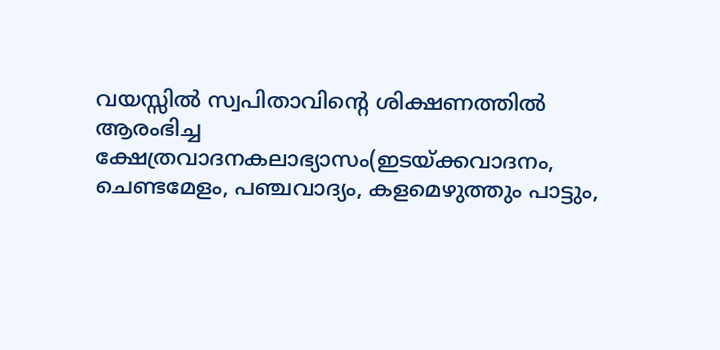വയസ്സില്‍ സ്വപിതാവിന്റെ ശിക്ഷണത്തില്‍ ആരംഭിച്ച ക്ഷേത്രവാദനകലാഭ്യാസം(ഇടയ്ക്കവാദനം, ചെണ്ടമേളം, പഞ്ചവാദ്യം, കളമെഴുത്തും പാട്ടും,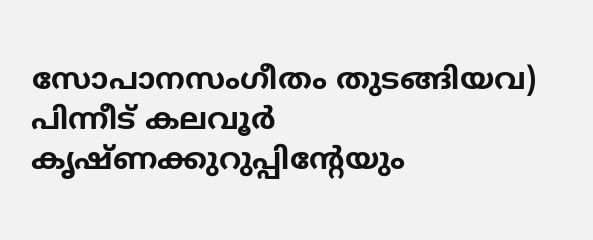സോപാനസംഗീതം തുടങ്ങിയവ) പിന്നീട് കലവൂര്‍ കൃഷ്ണക്കുറുപ്പിന്റേയും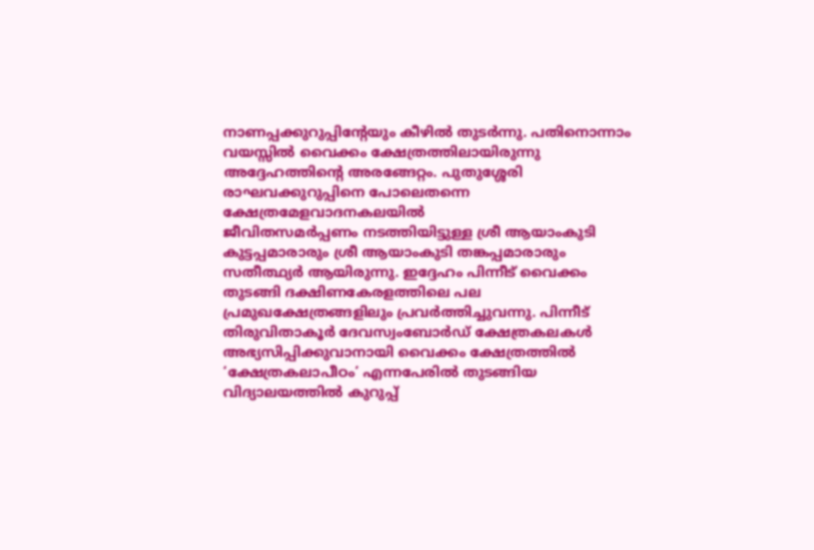നാണപ്പക്കുറുപ്പിന്റേയും കീഴില്‍ തുടര്‍ന്നു. പതിനൊന്നാം വയസ്സില്‍ വൈക്കം ക്ഷേത്രത്തിലായിരുന്നു അദ്ദേഹത്തിന്റെ അരങ്ങേറ്റം. പുതുശ്ശേരി രാഘവക്കുറുപ്പിനെ പോലെതന്നെ ക്ഷേത്രമേളവാദനകലയില്‍
ജീവിതസമര്‍പ്പണം നടത്തിയിട്ടുള്ള ശ്രീ ആയാം‌കുടി കുട്ടപ്പമാരാരും ശ്രീ ആയാം‌കുടി തങ്കപ്പമാരാരും സതീത്ഥ്യര്‍ ആയിരുന്നു. ഇദ്ദേഹം പിന്നീട് വൈക്കം തുടങ്ങി ദക്ഷിണകേരളത്തിലെ പല പ്രമുഖക്ഷേത്രങ്ങളിലും പ്രവര്‍ത്തിച്ചുവന്നു. പിന്നീട് തിരുവിതാകൂര്‍ ദേവസ്വംബോര്‍ഡ് ക്ഷേത്രകലകള്‍ അഭ്യസിപ്പിക്കുവാനായി വൈക്കം ക്ഷേത്രത്തില്‍ ‘ക്ഷേത്രകലാപീഠം’ എന്നപേരില്‍ തുടങ്ങിയ
വിദ്യാലയത്തില്‍ കുറുപ്പ്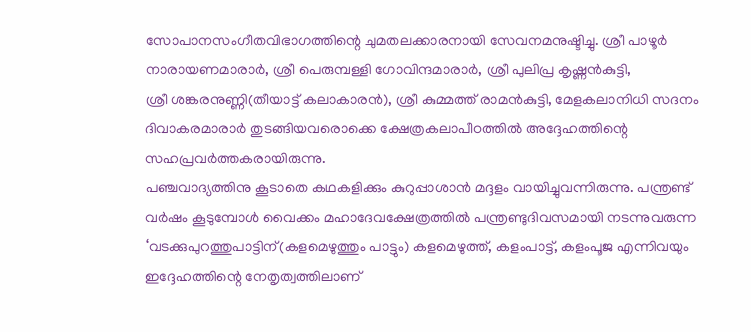സോപാനസംഗീതവിഭാഗത്തിന്റെ ചുമതലക്കാരനായി സേവനമനുഷ്ടിച്ചു. ശ്രീ പാഴൂര്‍ നാരായണമാരാര്‍, ശ്രീ പെരുമ്പള്ളി ഗോവിന്ദമാരാര്‍, ശ്രീ പുലിപ്ര കൃഷ്ണന്‍‌കുട്ടി,
ശ്രീ ശങ്കരനുണ്ണി(തീയാട്ട് കലാകാരന്‍), ശ്രീ കുമ്മത്ത് രാമന്‍‌കുട്ടി, മേളകലാനിധി സദനം ദിവാകരമാരാര്‍ തുടങ്ങിയവരൊക്കെ ക്ഷേത്രകലാപീഠത്തില്‍ അദ്ദേഹത്തിന്റെ സഹപ്രവര്‍ത്തകരായിരുന്നു.
പഞ്ചവാദ്യത്തിനു കൂടാതെ കഥകളിക്കും കുറുപ്പാശാന്‍ മദ്ദളം വായിച്ചുവന്നിരുന്നു. പന്ത്രണ്ട് വര്‍ഷം കൂടുമ്പോള്‍ വൈക്കം മഹാദേവക്ഷേത്രത്തില്‍ പന്ത്രണ്ടുദിവസമായി നടന്നുവരുന്ന
‘വടക്കുപുറത്തുപാട്ടിന്(കളമെഴുത്തും പാട്ടും) കളമെഴുത്ത്, കളം‌പാട്ട്, കളം‌പൂജ എന്നിവയും ഇദ്ദേഹത്തിന്റെ നേതൃത്വത്തിലാണ്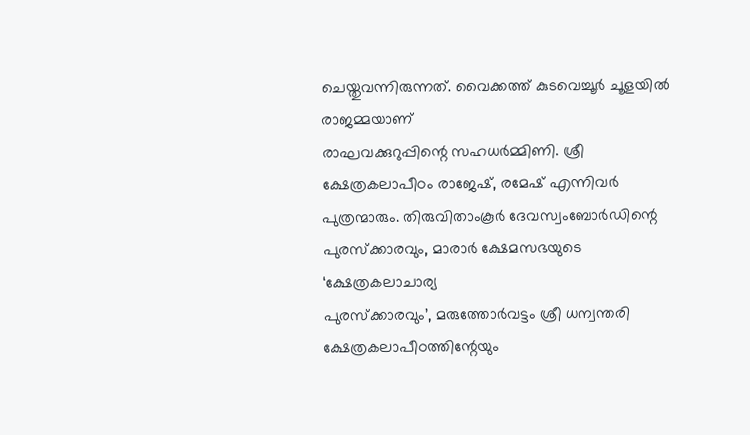ചെയ്തുവന്നിരുന്നത്. വൈക്കത്ത് കുടവെച്ചൂര്‍ ചൂളയില്‍ രാജമ്മയാണ്
രാഘവക്കുറുപ്പിന്റെ സഹധര്‍മ്മിണി. ശ്രീ ക്ഷേത്രകലാപീഠം രാജേഷ്, രമേഷ് എന്നിവര്‍ പുത്രന്മാരും. തിരുവിതാം‌കൂര്‍ ദേവസ്വംബോര്‍ഡിന്റെ പുരസ്ക്കാരവും, മാരാര്‍ ക്ഷേമസഭയുടെ ‘ക്ഷേത്രകലാചാര്യ
പുരസ്ക്കാരവും’, മരുത്തോര്‍വട്ടം ശ്രീ ധന്വന്തരി ക്ഷേത്രകലാപീഠത്തിന്റേയും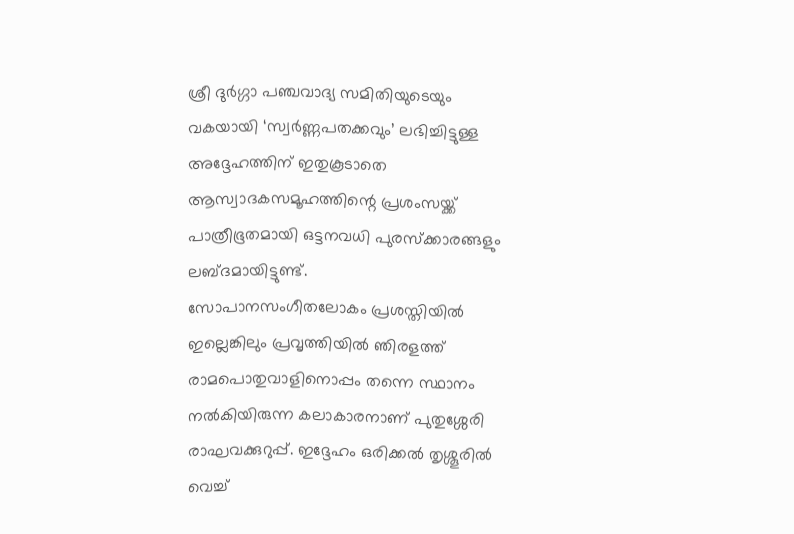ശ്രീ ദുര്‍ഗ്ഗാ പഞ്ചവാദ്യ സമിതിയുടെയും വകയായി ‘സ്വര്‍ണ്ണപതക്കവും’ ലഭിച്ചിട്ടുള്ള അദ്ദേഹത്തിന് ഇതുകൂടാതെ ആസ്വാദകസമൂഹത്തിന്റെ പ്രശംസയ്ക്ക് പാത്രീഭൂതമായി ഒട്ടനവധി പുരസ്ക്കാരങ്ങളും ലബ്ദമായിട്ടുണ്ട്.
സോപാനസംഗീതലോകം പ്രശസ്തിയില്‍ ഇല്ലെങ്കിലും പ്രവൃത്തിയില്‍ ഞിരളത്ത് രാമപൊതുവാളിനൊപ്പം തന്നെ സ്ഥാനം നല്‍കിയിരുന്ന കലാകാരനാണ് പുതുശ്ശേരി രാഘവക്കുറുപ്പ്. ഇദ്ദേഹം ഒരിക്കല്‍ തൃശ്ശൂരില്‍
വെച്ച്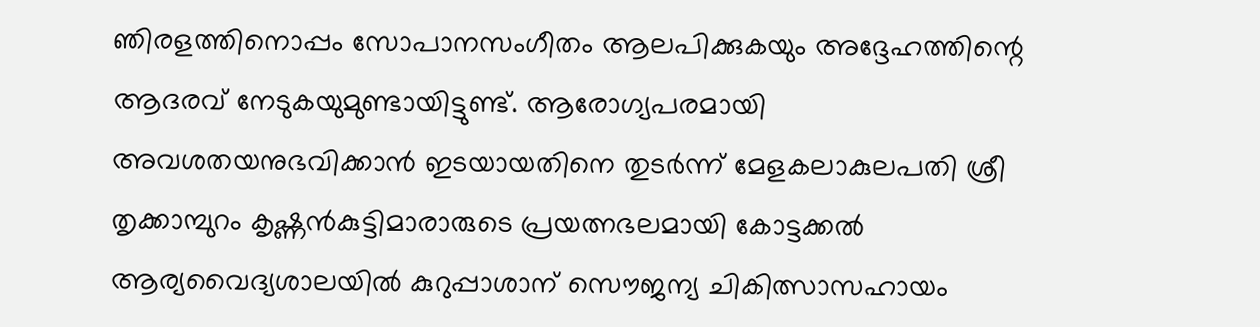ഞിരളത്തിനൊപ്പം സോപാനസംഗീതം ആലപിക്കുകയും അദ്ദേഹത്തിന്റെ ആദരവ് നേടുകയുമുണ്ടായിട്ടുണ്ട്. ആരോഗ്യപരമായി അവശതയനുഭവിക്കാന്‍ ഇടയായതിനെ തുടര്‍ന്ന് മേളകലാകുലപതി ശ്രീ തൃക്കാമ്പുറം കൃഷ്ണന്‍‌കുട്ടിമാരാരുടെ പ്രയത്നഭലമായി കോട്ടക്കല്‍
ആര്യവൈദ്യശാലയില്‍ കുറുപ്പാശാന് സൌജന്യ ചികിത്സാസഹായം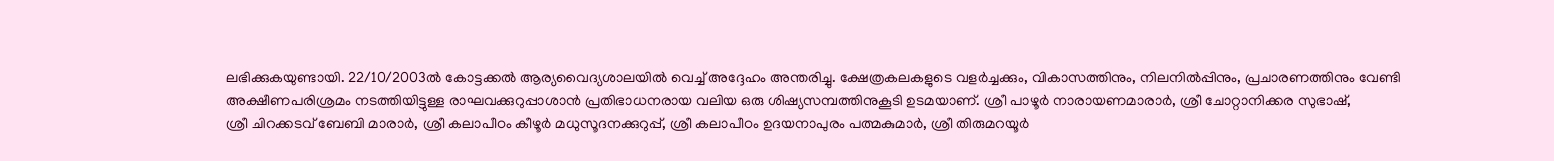ലഭിക്കുകയുണ്ടായി. 22/10/2003ല്‍ കോട്ടക്കല്‍ ആര്യവൈദ്യശാലയില്‍ വെച്ച് അദ്ദേഹം അന്തരിച്ചു. ക്ഷേത്രകലകളുടെ വളര്‍ച്ചക്കും, വികാസത്തിനും, നിലനില്‍പ്പിനും, പ്രചാരണത്തിനും വേണ്ടി
അക്ഷീണപരിശ്രമം നടത്തിയിട്ടുള്ള രാഘവക്കുറുപ്പാശാന്‍ പ്രതിഭാധനരായ വലിയ ഒരു ശിഷ്യസമ്പത്തിനുകൂടി ഉടമയാണ്. ശ്രീ പാഴൂര്‍ നാരായണമാരാര്‍, ശ്രീ ചോറ്റാനിക്കര സുഭാഷ്,
ശ്രീ ചിറക്കടവ് ബേബി മാരാര്‍, ശ്രീ കലാപീഠം കീഴൂര്‍ മധുസൂദനക്കുറുപ്പ്, ശ്രീ കലാപീഠം ഉദയനാപുരം പത്മകുമാര്‍, ശ്രീ തിരുമറയൂര്‍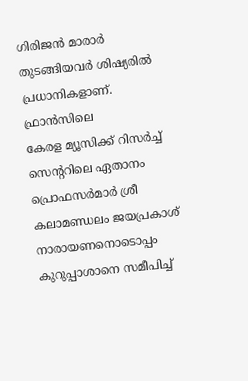ഗിരിജന്‍ മാരാര്‍ തുടങ്ങിയവര്‍ ശിഷ്യരില്‍ പ്രധാനികളാണ്. ഫ്രാന്‍സിലെ
കേരള മ്യൂസിക്ക് റിസര്‍ച്ച് സെന്ററിലെ ഏതാനം പ്രൊഫസര്‍മാര്‍ ശ്രീ കലാമണ്ഡലം ജയപ്രകാശ് നാരായണനൊടൊപ്പം കുറുപ്പാശാനെ സമീപിച്ച്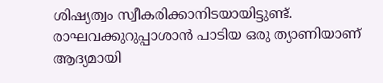ശിഷ്യത്വം സ്വീകരിക്കാനിടയായിട്ടുണ്ട്.
രാഘവക്കുറുപ്പാശാന്‍ പാടിയ ഒരു ത്യാണിയാണ് ആദ്യമായി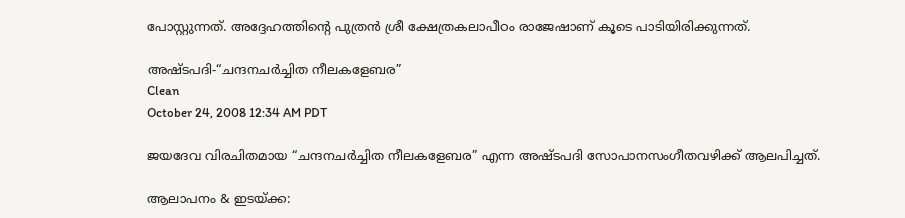പോസ്റ്റുന്നത്. അദ്ദേഹത്തിന്റെ പുത്രന്‍ ശ്രീ ക്ഷേത്രകലാപീഠം രാജേഷാണ് കൂടെ പാടിയിരിക്കുന്നത്.

അഷ്ടപദി-“ചന്ദനചര്‍ച്ചിത നീലകളേബര”
Clean
October 24, 2008 12:34 AM PDT

ജയദേവ വിരചിതമായ “ചന്ദനചര്‍ച്ചിത നീലകളേബര” എന്ന അഷ്ടപദി സോപാനസംഗീതവഴിക്ക് ആലപിച്ചത്.

ആലാപനം & ഇടയ്ക്ക: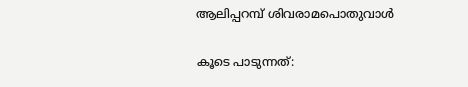ആലിപ്പറമ്പ് ശിവരാമപൊതുവാള്‍

കൂടെ പാടുന്നത്: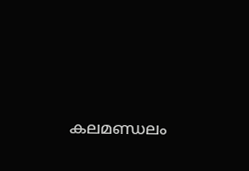കലമണ്ഡലം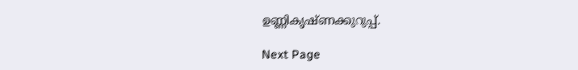ഉണ്ണികൃഷ്ണക്കുറുപ്പ്.

Next Page